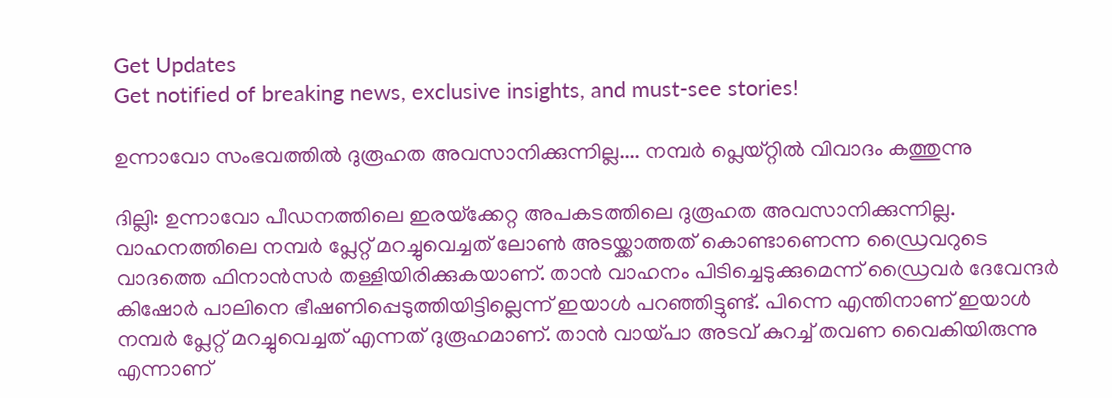Get Updates
Get notified of breaking news, exclusive insights, and must-see stories!

ഉന്നാവോ സംഭവത്തില്‍ ദുരൂഹത അവസാനിക്കുന്നില്ല.... നമ്പര്‍ പ്ലെയ്റ്റില്‍ വിവാദം കത്തുന്നു

ദില്ലി: ഉന്നാവോ പീഡനത്തിലെ ഇരയ്‌ക്കേറ്റ അപകടത്തിലെ ദുരൂഹത അവസാനിക്കുന്നില്ല. വാഹനത്തിലെ നമ്പര്‍ പ്ലേറ്റ് മറച്ചുവെച്ചത് ലോണ്‍ അടയ്ക്കാത്തത് കൊണ്ടാണെന്ന ഡ്രൈവറുടെ വാദത്തെ ഫിനാന്‍സര്‍ തള്ളിയിരിക്കുകയാണ്. താന്‍ വാഹനം പിടിച്ചെടുക്കുമെന്ന് ഡ്രൈവര്‍ ദേവേന്ദര്‍ കിഷോര്‍ പാലിനെ ഭീഷണിപ്പെടുത്തിയിട്ടില്ലെന്ന് ഇയാള്‍ പറഞ്ഞിട്ടുണ്ട്. പിന്നെ എന്തിനാണ് ഇയാള്‍ നമ്പര്‍ പ്ലേറ്റ് മറച്ചുവെച്ചത് എന്നത് ദുരൂഹമാണ്. താന്‍ വായ്പാ അടവ് കുറച്ച് തവണ വൈകിയിരുന്നു എന്നാണ്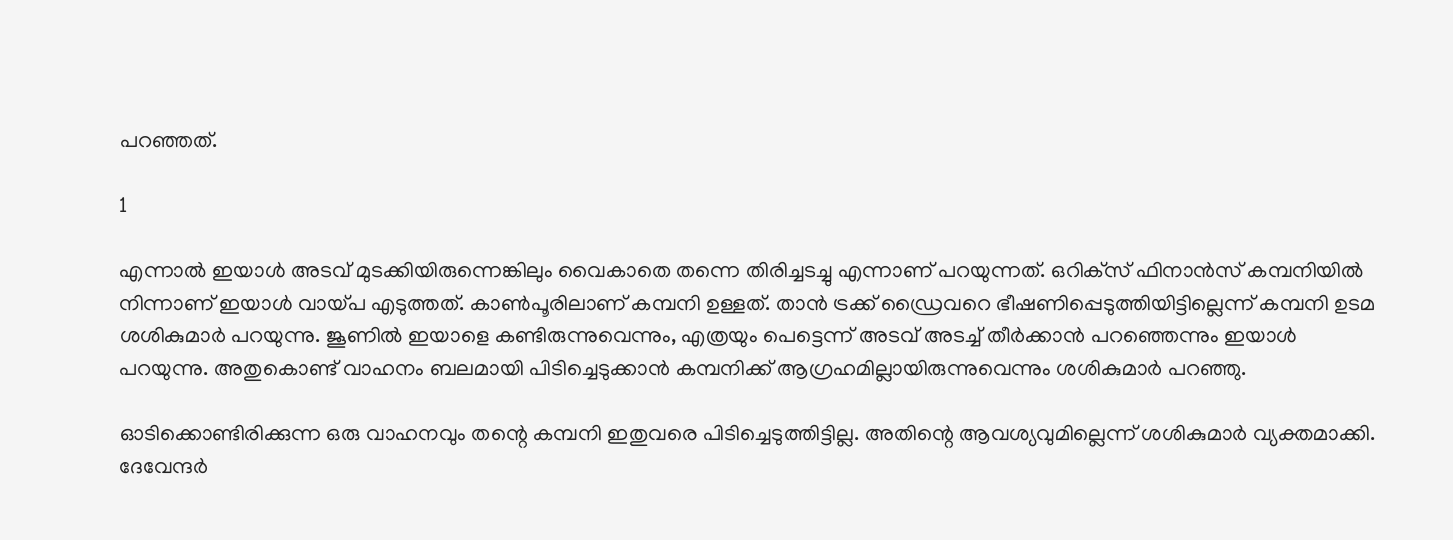പറഞ്ഞത്.

1

എന്നാല്‍ ഇയാള്‍ അടവ് മുടക്കിയിരുന്നെങ്കിലും വൈകാതെ തന്നെ തിരിച്ചടച്ചു എന്നാണ് പറയുന്നത്. ഒറിക്‌സ് ഫിനാന്‍സ് കമ്പനിയില്‍ നിന്നാണ് ഇയാള്‍ വായ്പ എടുത്തത്. കാണ്‍പൂരിലാണ് കമ്പനി ഉള്ളത്. താന്‍ ട്രക്ക് ഡ്രൈവറെ ഭീഷണിപ്പെടുത്തിയിട്ടില്ലെന്ന് കമ്പനി ഉടമ ശശികുമാര്‍ പറയുന്നു. ജൂണില്‍ ഇയാളെ കണ്ടിരുന്നുവെന്നും, എത്രയും പെട്ടെന്ന് അടവ് അടച്ച് തീര്‍ക്കാന്‍ പറഞ്ഞെന്നും ഇയാള്‍ പറയുന്നു. അതുകൊണ്ട് വാഹനം ബലമായി പിടിച്ചെടുക്കാന്‍ കമ്പനിക്ക് ആഗ്രഹമില്ലായിരുന്നുവെന്നും ശശികുമാര്‍ പറഞ്ഞു.

ഓടിക്കൊണ്ടിരിക്കുന്ന ഒരു വാഹനവും തന്റെ കമ്പനി ഇതുവരെ പിടിച്ചെടുത്തിട്ടില്ല. അതിന്റെ ആവശ്യവുമില്ലെന്ന് ശശികുമാര്‍ വ്യക്തമാക്കി. ദേവേന്ദര്‍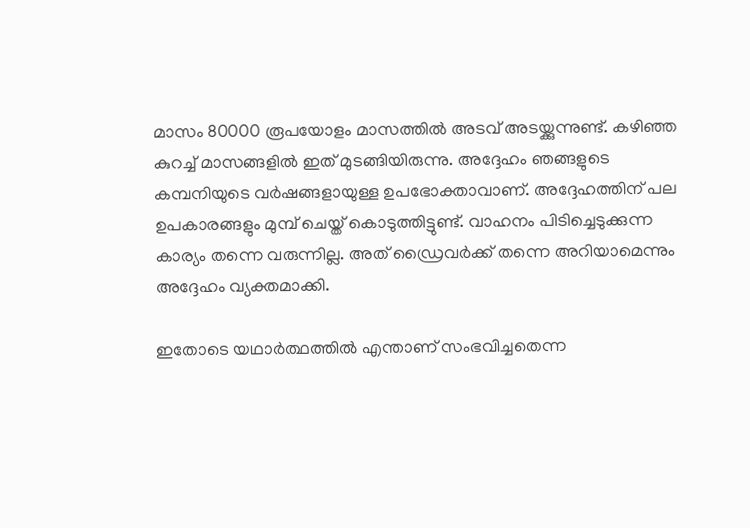മാസം 80000 രൂപയോളം മാസത്തില്‍ അടവ് അടയ്ക്കുന്നുണ്ട്. കഴിഞ്ഞ കുറച്ച് മാസങ്ങളില്‍ ഇത് മുടങ്ങിയിരുന്നു. അദ്ദേഹം ഞങ്ങളുടെ കമ്പനിയുടെ വര്‍ഷങ്ങളായുള്ള ഉപഭോക്താവാണ്. അദ്ദേഹത്തിന് പല ഉപകാരങ്ങളും മുമ്പ് ചെയ്ത് കൊടുത്തിട്ടുണ്ട്. വാഹനം പിടിച്ചെടുക്കുന്ന കാര്യം തന്നെ വരുന്നില്ല. അത് ഡ്രൈവര്‍ക്ക് തന്നെ അറിയാമെന്നും അദ്ദേഹം വ്യക്തമാക്കി.

ഇതോടെ യഥാര്‍ത്ഥത്തില്‍ എന്താണ് സംഭവിച്ചതെന്ന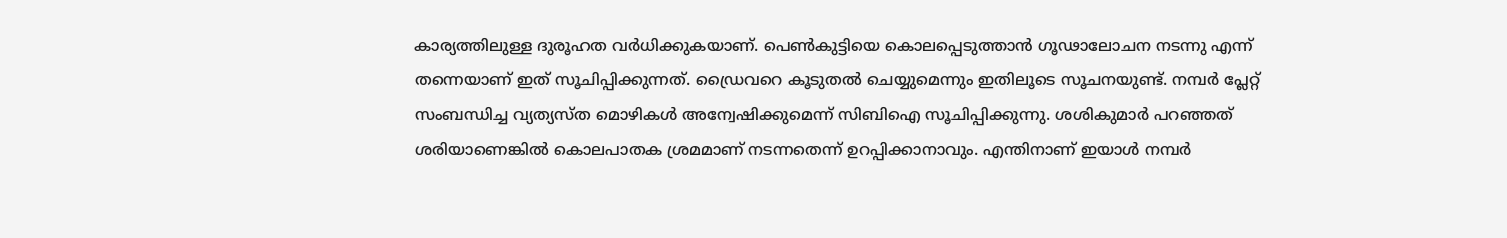കാര്യത്തിലുള്ള ദുരൂഹത വര്‍ധിക്കുകയാണ്. പെണ്‍കുട്ടിയെ കൊലപ്പെടുത്താന്‍ ഗൂഢാലോചന നടന്നു എന്ന് തന്നെയാണ് ഇത് സൂചിപ്പിക്കുന്നത്. ഡ്രൈവറെ കൂടുതല്‍ ചെയ്യുമെന്നും ഇതിലൂടെ സൂചനയുണ്ട്. നമ്പര്‍ പ്ലേറ്റ് സംബന്ധിച്ച വ്യത്യസ്ത മൊഴികള്‍ അന്വേഷിക്കുമെന്ന് സിബിഐ സൂചിപ്പിക്കുന്നു. ശശികുമാര്‍ പറഞ്ഞത് ശരിയാണെങ്കില്‍ കൊലപാതക ശ്രമമാണ് നടന്നതെന്ന് ഉറപ്പിക്കാനാവും. എന്തിനാണ് ഇയാള്‍ നമ്പര്‍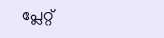പ്ലേറ്റ്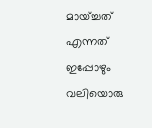മായ്ച്ചത് എന്നത് ഇപ്പോഴും വലിയൊരു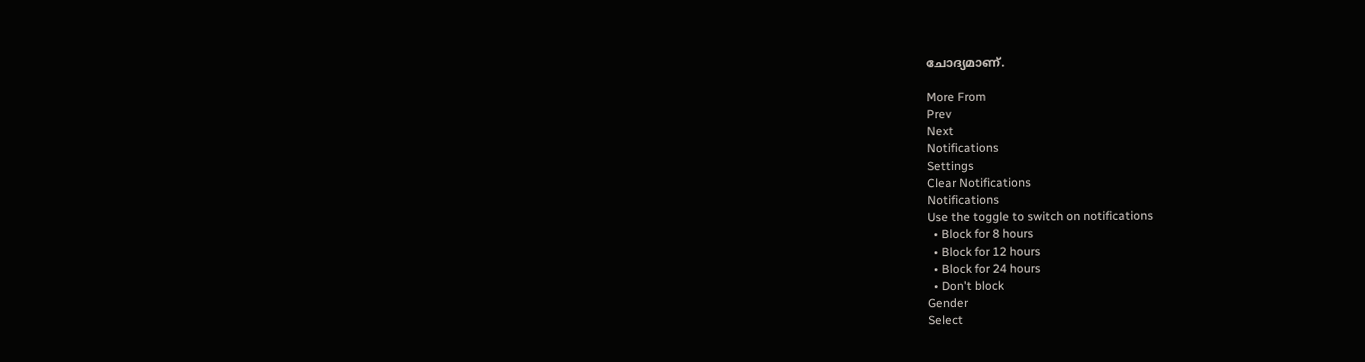ചോദ്യമാണ്.

More From
Prev
Next
Notifications
Settings
Clear Notifications
Notifications
Use the toggle to switch on notifications
  • Block for 8 hours
  • Block for 12 hours
  • Block for 24 hours
  • Don't block
Gender
Select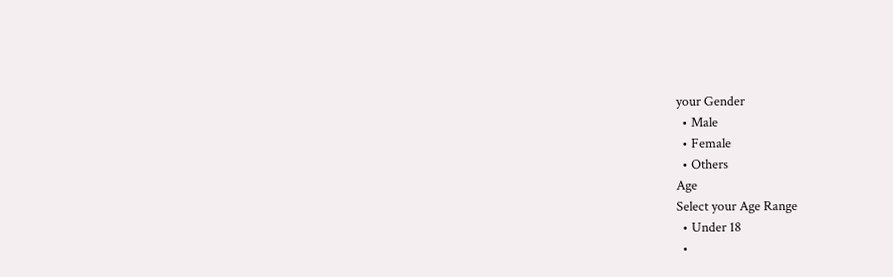your Gender
  • Male
  • Female
  • Others
Age
Select your Age Range
  • Under 18
  •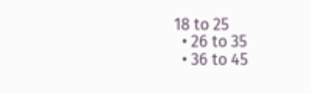18 to 25
  • 26 to 35
  • 36 to 45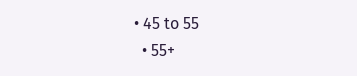• 45 to 55
  • 55+